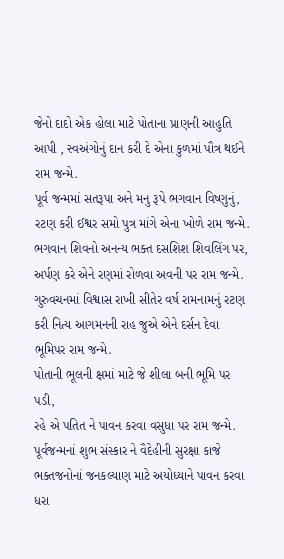જેનો દાદો એક હોલા માટે પોતાના પ્રાણની આહુતિ આપી , સ્વઅંગોનું દાન કરી દે એના કુળમાં પૌત્ર થઈને રામ જન્મે.
પૂર્વ જન્મમાં સતરૂપા અને મનુ રૂપે ભગવાન વિષ્ણુનું,
રટણ કરી ઈશ્વર સમો પુત્ર માંગે એના ખોળે રામ જન્મે.
ભગવાન શિવનો અનન્ય ભક્ત દસશિશ શિવલિંગ પર,
અર્પણ કરે એને રણમાં રોળવા અવની પર રામ જન્મે.
ગુરુવચનમાં વિશ્વાસ રાખી સીતેર વર્ષ રામનામનું રટણ કરી નિત્ય આગમનની રાહ જુએ એને દર્સન દેવા ભૂમિપર રામ જન્મે.
પોતાની ભૂલની ક્ષમાં માટે જે શીલા બની ભૂમિ પર પડી,
રહે એ પતિત ને પાવન કરવા વસુધા પર રામ જન્મે.
પૂર્વજન્મનાં શુભ સંસ્કાર ને વૈદેહીની સુરક્ષા કાજે ભક્તજનોનાં જનકલ્યાણ માટે અયોધ્યાને પાવન કરવા ધરા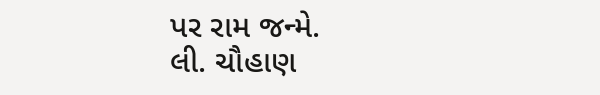પર રામ જન્મે.
લી. ચૌહાણ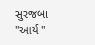સુરજબા "આર્ય "